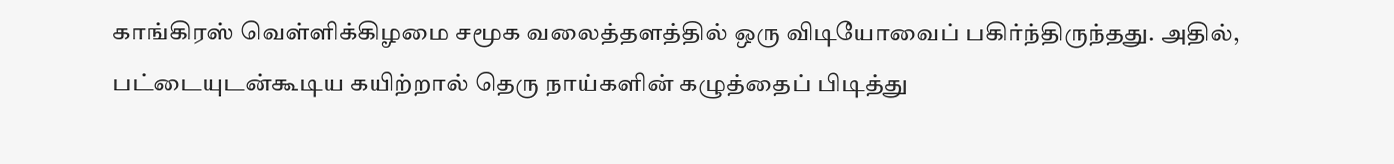காங்கிரஸ் வெள்ளிக்கிழமை சமூக வலைத்தளத்தில் ஒரு விடியோவைப் பகிர்ந்திருந்தது. அதில், பட்டையுடன்கூடிய கயிற்றால் தெரு நாய்களின் கழுத்தைப் பிடித்து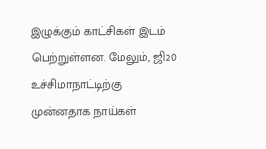இழுக்கும் காட்சிகள் இடம் பெற்றுள்ளன. மேலும், ஜி20 உச்சிமாநாட்டிற்கு முன்னதாக நாய்கள்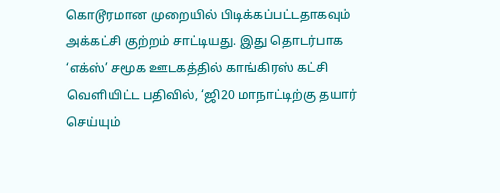கொடூரமான முறையில் பிடிக்கப்பட்டதாகவும் அக்கட்சி குற்றம் சாட்டியது. இது தொடர்பாக ‘எக்ஸ்’ சமூக ஊடகத்தில் காங்கிரஸ் கட்சி வெளியிட்ட பதிவில், ‘ஜி20 மாநாட்டிற்கு தயார் செய்யும்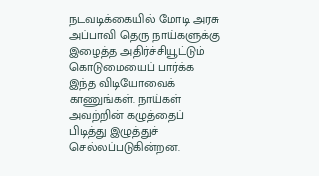நடவடிக்கையில் மோடி அரசு அப்பாவி தெரு நாய்களுக்கு இழைத்த அதிர்ச்சியூட்டும் கொடுமையைப் பார்க்க இந்த விடியோவைக் காணுங்கள். நாய்கள் அவற்றின் கழுத்தைப் பிடித்து இழுத்துச் செல்லப்படுகின்றன.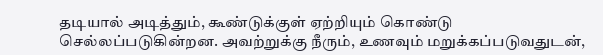தடியால் அடித்தும், கூண்டுக்குள் ஏற்றியும் கொண்டு செல்லப்படுகின்றன. அவற்றுக்கு நீரும், உணவும் மறுக்கப்படுவதுடன்,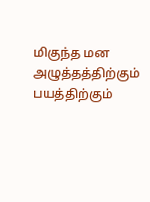மிகுந்த மன அழுத்தத்திற்கும் பயத்திற்கும்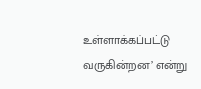உள்ளாக்கப்பட்டு வருகின்றன’ என்று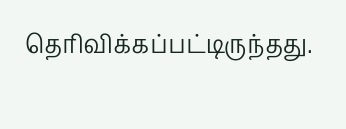தெரிவிக்கப்பட்டிருந்தது.